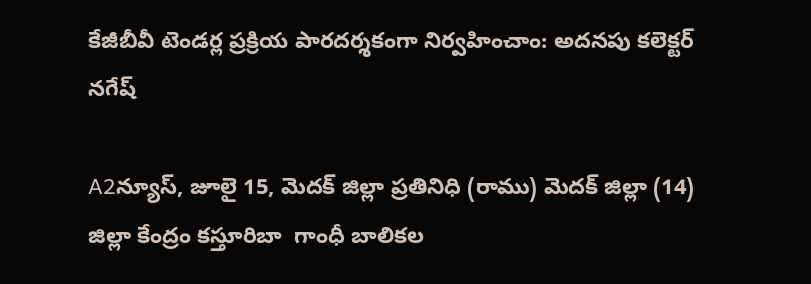కేజీబీవీ టెండర్ల ప్రక్రియ పారదర్శకంగా నిర్వహించాం: అదనపు కలెక్టర్ నగేష్

A2న్యూస్, జూలై 15, మెదక్ జిల్లా ప్రతినిధి (రాము) మెదక్ జిల్లా (14) జిల్లా కేంద్రం కస్తూరిబా  గాంధీ బాలికల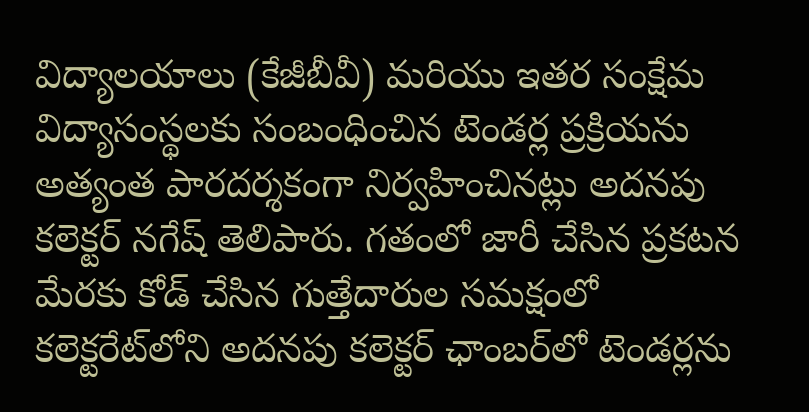విద్యాలయాలు (కేజీబీవీ) మరియు ఇతర సంక్షేమ విద్యాసంస్థలకు సంబంధించిన టెండర్ల ప్రక్రియను అత్యంత పారదర్శకంగా నిర్వహించినట్లు అదనపు కలెక్టర్ నగేష్ తెలిపారు. గతంలో జారీ చేసిన ప్రకటన మేరకు కోడ్ చేసిన గుత్తేదారుల సమక్షంలో కలెక్టరేట్‌లోని అదనపు కలెక్టర్ ఛాంబర్‌లో టెండర్లను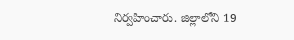నిర్వహించారు. జిల్లాలోని 19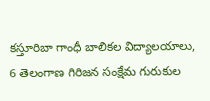కస్తూరిబా గాంధీ బాలికల విద్యాలయాలు, 6 తెలంగాణ గిరిజన సంక్షేమ గురుకుల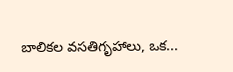బాలికల వసతిగృహాలు, ఒక...